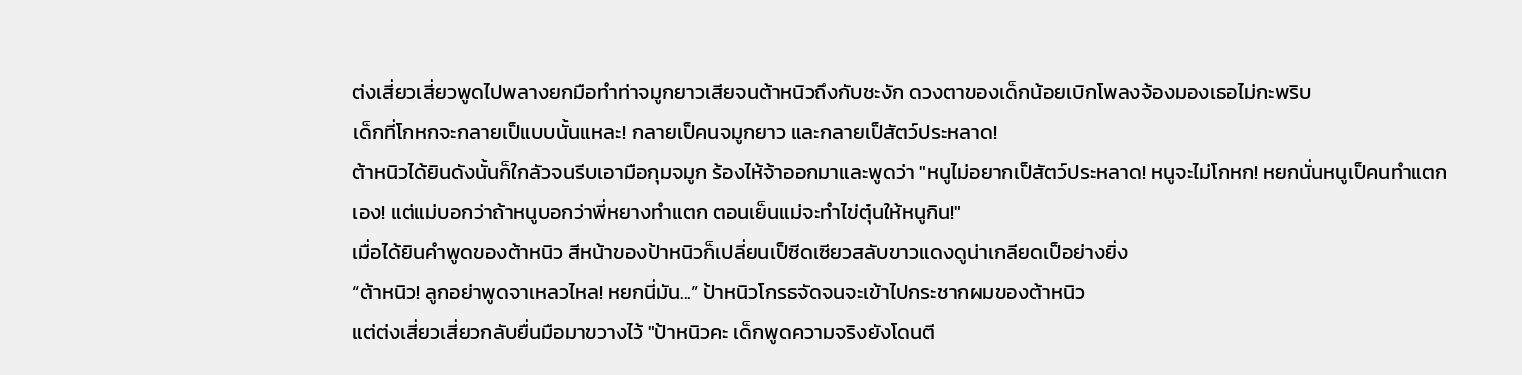ต่งเสี่ยวเสี่ยวพูดไปพลางยกมือทำท่าจมูกยาวเสียจนต้าหนิวถึงกับชะงัก ดวงตาของเด็กน้อยเบิกโพลงจ้องมองเธอไม่กะพริบ
เด็กที่โกหกจะกลายเป็แบบนั้นแหละ! กลายเป็คนจมูกยาว และกลายเป็สัตว์ประหลาด!
ต้าหนิวได้ยินดังนั้นก็ใกลัวจนรีบเอามือกุมจมูก ร้องไห้จ้าออกมาและพูดว่า "หนูไม่อยากเป็สัตว์ประหลาด! หนูจะไม่โกหก! หยกนั่นหนูเป็คนทำแตกเอง! แต่แม่บอกว่าถ้าหนูบอกว่าพี่หยางทำแตก ตอนเย็นแม่จะทำไข่ตุ๋นให้หนูกิน!"
เมื่อได้ยินคำพูดของต้าหนิว สีหน้าของป้าหนิวก็เปลี่ยนเป็ซีดเซียวสลับขาวแดงดูน่าเกลียดเป็อย่างยิ่ง
“ต้าหนิว! ลูกอย่าพูดจาเหลวไหล! หยกนี่มัน...” ป้าหนิวโกรธจัดจนจะเข้าไปกระชากผมของต้าหนิว
แต่ต่งเสี่ยวเสี่ยวกลับยื่นมือมาขวางไว้ "ป้าหนิวคะ เด็กพูดความจริงยังโดนตี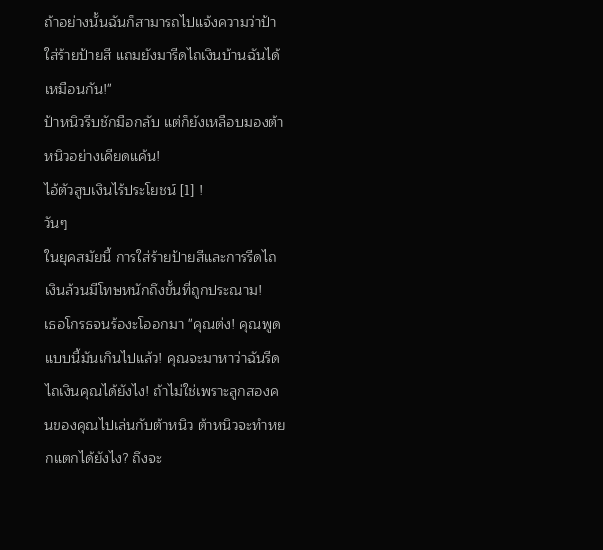ถ้าอย่างนั้นฉันก็สามารถไปแจ้งความว่าป้าใส่ร้ายป้ายสี แถมยังมารีดไถเงินบ้านฉันได้เหมือนกัน!"
ป้าหนิวรีบชักมือกลับ แต่ก็ยังเหลือบมองต้าหนิวอย่างเคียดแค้น!
ไอ้ตัวสูบเงินไร้ประโยชน์ [1] !
วันๆ
ในยุคสมัยนี้ การใส่ร้ายป้ายสีและการรีดไถเงินล้วนมีโทษหนักถึงขั้นที่ถูกประณาม!
เธอโกรธจนร้องะโออกมา "คุณต่ง! คุณพูดแบบนี้มันเกินไปแล้ว! คุณจะมาหาว่าฉันรีดไถเงินคุณได้ยังไง! ถ้าไม่ใช่เพราะลูกสองคนของคุณไปเล่นกับต้าหนิว ต้าหนิวจะทำหยกแตกได้ยังไง? ถึงจะ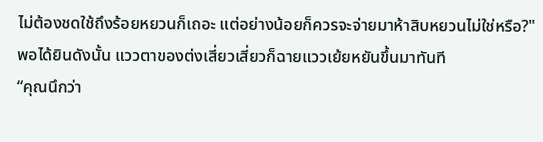ไม่ต้องชดใช้ถึงร้อยหยวนก็เถอะ แต่อย่างน้อยก็ควรจะจ่ายมาห้าสิบหยวนไม่ใช่หรือ?"
พอได้ยินดังนั้น แววตาของต่งเสี่ยวเสี่ยวก็ฉายแววเย้ยหยันขึ้นมาทันที
“คุณนึกว่า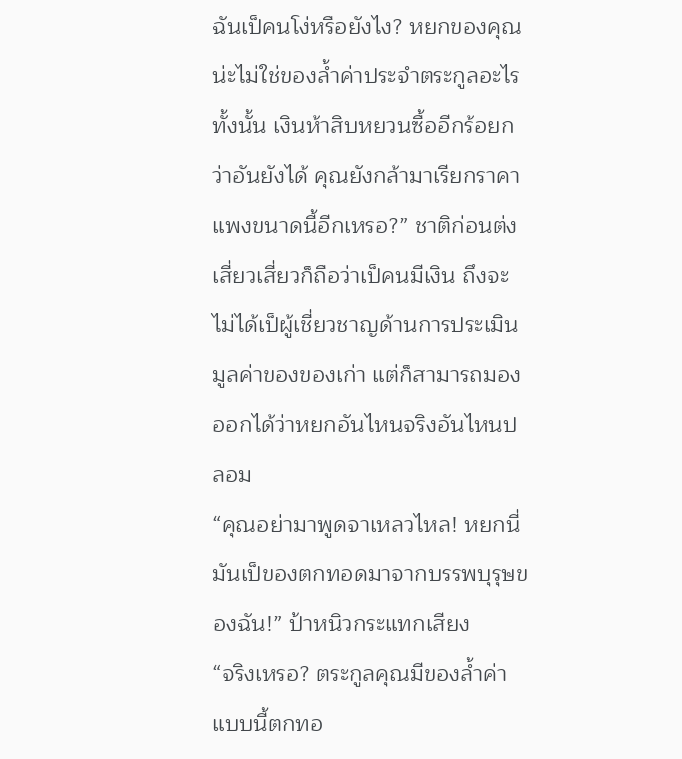ฉันเป็คนโง่หรือยังไง? หยกของคุณน่ะไม่ใช่ของล้ำค่าประจำตระกูลอะไรทั้งนั้น เงินห้าสิบหยวนซื้ออีกร้อยกว่าอันยังได้ คุณยังกล้ามาเรียกราคาแพงขนาดนี้อีกเหรอ?” ชาติก่อนต่งเสี่ยวเสี่ยวก็ถือว่าเป็คนมีเงิน ถึงจะไม่ได้เป็ผู้เชี่ยวชาญด้านการประเมินมูลค่าของของเก่า แต่ก็สามารถมองออกได้ว่าหยกอันไหนจริงอันไหนปลอม
“คุณอย่ามาพูดจาเหลวไหล! หยกนี่มันเป็ของตกทอดมาจากบรรพบุรุษของฉัน!” ป้าหนิวกระแทกเสียง
“จริงเหรอ? ตระกูลคุณมีของล้ำค่าแบบนี้ตกทอ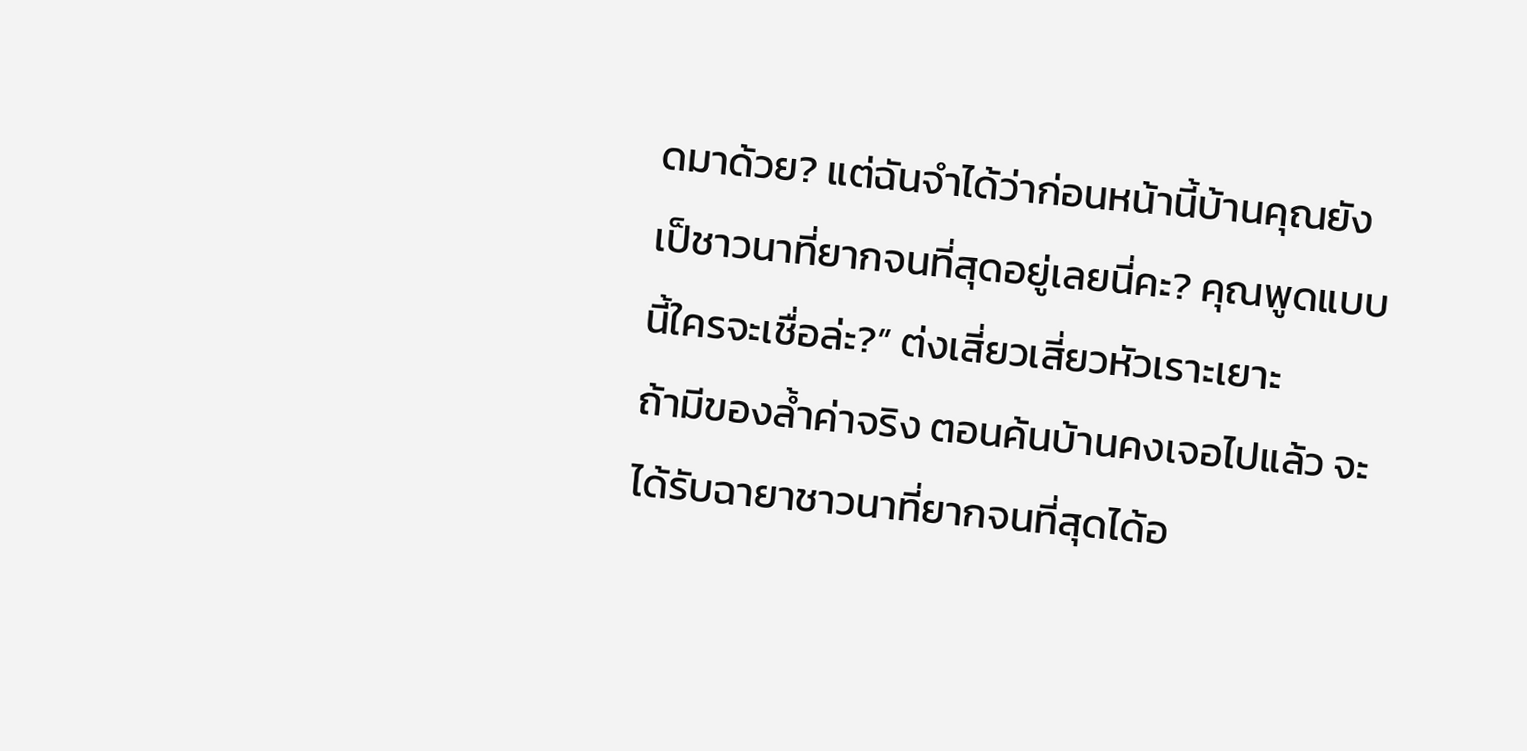ดมาด้วย? แต่ฉันจำได้ว่าก่อนหน้านี้บ้านคุณยังเป็ชาวนาที่ยากจนที่สุดอยู่เลยนี่คะ? คุณพูดแบบนี้ใครจะเชื่อล่ะ?” ต่งเสี่ยวเสี่ยวหัวเราะเยาะ
ถ้ามีของล้ำค่าจริง ตอนค้นบ้านคงเจอไปแล้ว จะได้รับฉายาชาวนาที่ยากจนที่สุดได้อ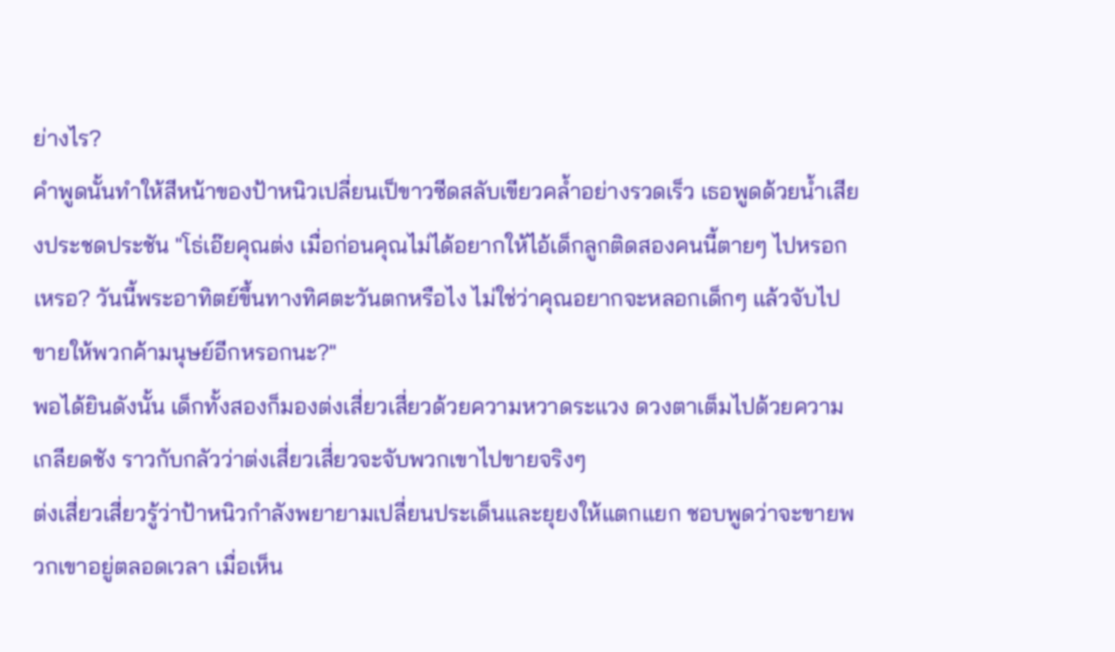ย่างไร?
คำพูดนั้นทำให้สีหน้าของป้าหนิวเปลี่ยนเป็ขาวซีดสลับเขียวคล้ำอย่างรวดเร็ว เธอพูดด้วยน้ำเสียงประชดประชัน "โธ่เอ๊ยคุณต่ง เมื่อก่อนคุณไม่ได้อยากให้ไอ้เด็กลูกติดสองคนนี้ตายๆ ไปหรอกเหรอ? วันนี้พระอาทิตย์ขึ้นทางทิศตะวันตกหรือไง ไม่ใช่ว่าคุณอยากจะหลอกเด็กๆ แล้วจับไปขายให้พวกค้ามนุษย์อีกหรอกนะ?"
พอได้ยินดังนั้น เด็กทั้งสองก็มองต่งเสี่ยวเสี่ยวด้วยความหวาดระแวง ดวงตาเต็มไปด้วยความเกลียดชัง ราวกับกลัวว่าต่งเสี่ยวเสี่ยวจะจับพวกเขาไปขายจริงๆ
ต่งเสี่ยวเสี่ยวรู้ว่าป้าหนิวกำลังพยายามเปลี่ยนประเด็นและยุยงให้แตกแยก ชอบพูดว่าจะขายพวกเขาอยู่ตลอดเวลา เมื่อเห็น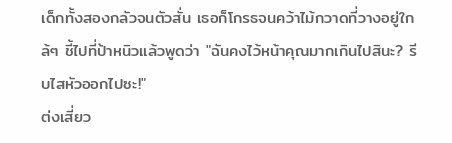เด็กทั้งสองกลัวจนตัวสั่น เธอก็โกรธจนคว้าไม้กวาดที่วางอยู่ใกล้ๆ ชี้ไปที่ป้าหนิวแล้วพูดว่า "ฉันคงไว้หน้าคุณมากเกินไปสินะ? รีบไสหัวออกไปซะ!"
ต่งเสี่ยว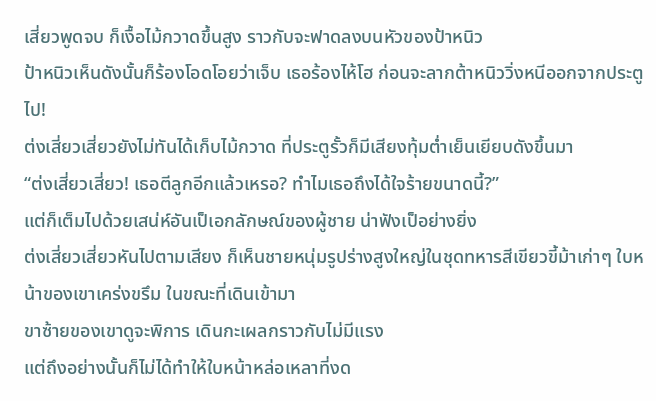เสี่ยวพูดจบ ก็เงื้อไม้กวาดขึ้นสูง ราวกับจะฟาดลงบนหัวของป้าหนิว
ป้าหนิวเห็นดังนั้นก็ร้องโอดโอยว่าเจ็บ เธอร้องไห้โฮ ก่อนจะลากต้าหนิววิ่งหนีออกจากประตูไป!
ต่งเสี่ยวเสี่ยวยังไม่ทันได้เก็บไม้กวาด ที่ประตูรั้วก็มีเสียงทุ้มต่ำเย็นเยียบดังขึ้นมา
“ต่งเสี่ยวเสี่ยว! เธอตีลูกอีกแล้วเหรอ? ทำไมเธอถึงได้ใจร้ายขนาดนี้?”
แต่ก็เต็มไปด้วยเสน่ห์อันเป็เอกลักษณ์ของผู้ชาย น่าฟังเป็อย่างยิ่ง
ต่งเสี่ยวเสี่ยวหันไปตามเสียง ก็เห็นชายหนุ่มรูปร่างสูงใหญ่ในชุดทหารสีเขียวขี้ม้าเก่าๆ ใบหน้าของเขาเคร่งขรึม ในขณะที่เดินเข้ามา
ขาซ้ายของเขาดูจะพิการ เดินกะเผลกราวกับไม่มีแรง
แต่ถึงอย่างนั้นก็ไม่ได้ทำให้ใบหน้าหล่อเหลาที่งด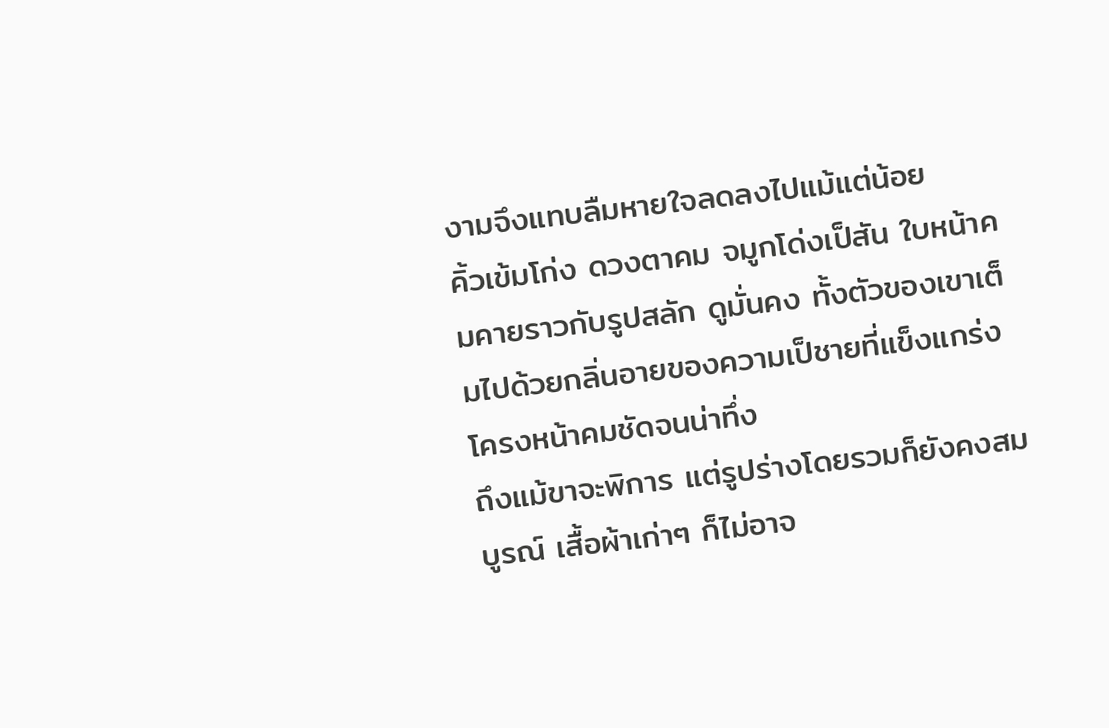งามจึงแทบลืมหายใจลดลงไปแม้แต่น้อย
คิ้วเข้มโก่ง ดวงตาคม จมูกโด่งเป็สัน ใบหน้าคมคายราวกับรูปสลัก ดูมั่นคง ทั้งตัวของเขาเต็มไปด้วยกลิ่นอายของความเป็ชายที่แข็งแกร่ง โครงหน้าคมชัดจนน่าทึ่ง
ถึงแม้ขาจะพิการ แต่รูปร่างโดยรวมก็ยังคงสมบูรณ์ เสื้อผ้าเก่าๆ ก็ไม่อาจ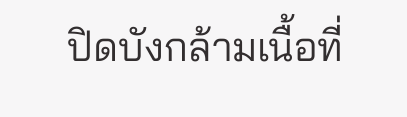ปิดบังกล้ามเนื้อที่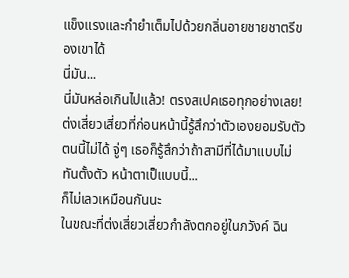แข็งแรงและกำยำเต็มไปด้วยกลิ่นอายชายชาตรีของเขาได้
นี่มัน...
นี่มันหล่อเกินไปแล้ว! ตรงสเปคเธอทุกอย่างเลย!
ต่งเสี่ยวเสี่ยวที่ก่อนหน้านี้รู้สึกว่าตัวเองยอมรับตัวตนนี้ไม่ได้ จู่ๆ เธอก็รู้สึกว่าถ้าสามีที่ได้มาแบบไม่ทันตั้งตัว หน้าตาเป็แบบนี้...
ก็ไม่เลวเหมือนกันนะ
ในขณะที่ต่งเสี่ยวเสี่ยวกำลังตกอยู่ในภวังค์ ฉิน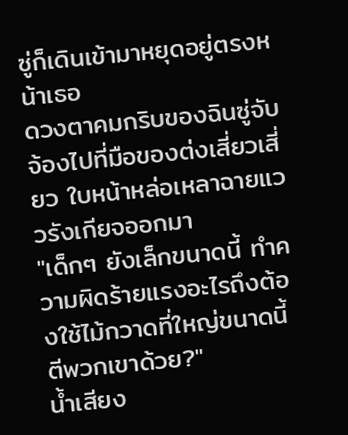ซู่ก็เดินเข้ามาหยุดอยู่ตรงหน้าเธอ
ดวงตาคมกริบของฉินซู่จับจ้องไปที่มือของต่งเสี่ยวเสี่ยว ใบหน้าหล่อเหลาฉายแววรังเกียจออกมา
"เด็กๆ ยังเล็กขนาดนี้ ทำความผิดร้ายแรงอะไรถึงต้องใช้ไม้กวาดที่ใหญ่ขนาดนี้ตีพวกเขาด้วย?"
น้ำเสียง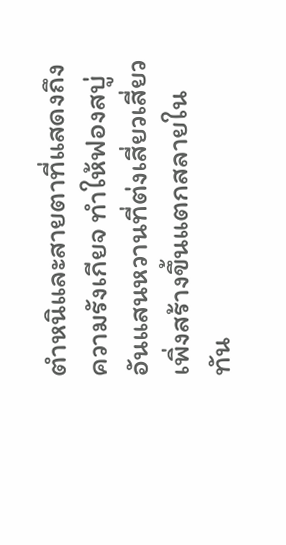ตำหนิและสายตาที่แสดงถึงความรังเกียจ ทำให้ฟองสบู่อันแสนหวานที่ต่งเสี่ยวเสี่ยวเพิ่งสร้างขึ้นแตกสลายในทัน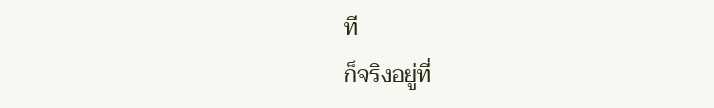ที
ก็จริงอยู่ที่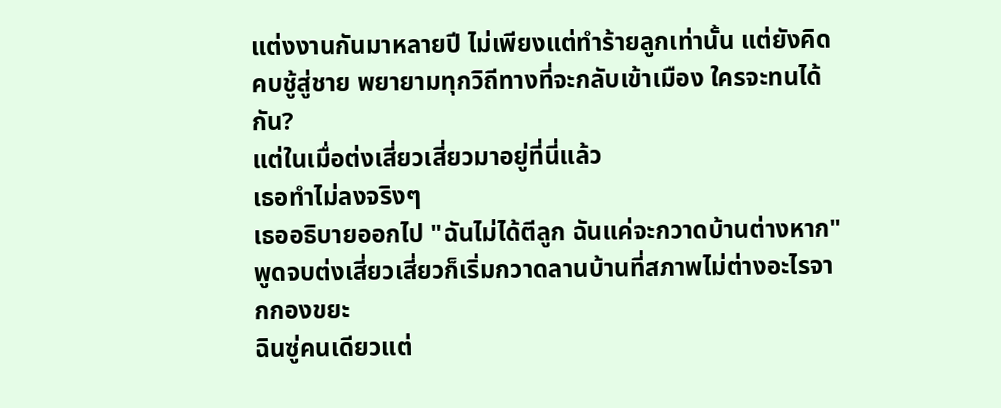แต่งงานกันมาหลายปี ไม่เพียงแต่ทำร้ายลูกเท่านั้น แต่ยังคิดคบชู้สู่ชาย พยายามทุกวิถีทางที่จะกลับเข้าเมือง ใครจะทนได้กัน?
แต่ในเมื่อต่งเสี่ยวเสี่ยวมาอยู่ที่นี่แล้ว
เธอทำไม่ลงจริงๆ
เธออธิบายออกไป "ฉันไม่ได้ตีลูก ฉันแค่จะกวาดบ้านต่างหาก"
พูดจบต่งเสี่ยวเสี่ยวก็เริ่มกวาดลานบ้านที่สภาพไม่ต่างอะไรจากกองขยะ
ฉินซู่คนเดียวแต่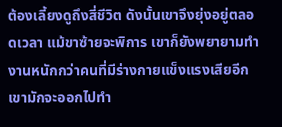ต้องเลี้ยงดูถึงสี่ชีวิต ดังนั้นเขาจึงยุ่งอยู่ตลอดเวลา แม้ขาซ้ายจะพิการ เขาก็ยังพยายามทำงานหนักกว่าคนที่มีร่างกายแข็งแรงเสียอีก เขามักจะออกไปทำ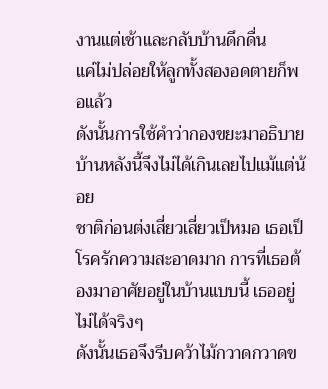งานแต่เช้าและกลับบ้านดึกดื่น
แค่ไม่ปล่อยให้ลูกทั้งสองอดตายก็พอแล้ว
ดังนั้นการใช้คำว่ากองขยะมาอธิบายบ้านหลังนี้จึงไม่ได้เกินเลยไปแม้แต่น้อย
ชาติก่อนต่งเสี่ยวเสี่ยวเป็หมอ เธอเป็โรครักความสะอาดมาก การที่เธอต้องมาอาศัยอยู่ในบ้านแบบนี้ เธออยู่ไม่ได้จริงๆ
ดังนั้นเธอจึงรีบคว้าไม้กวาดกวาดข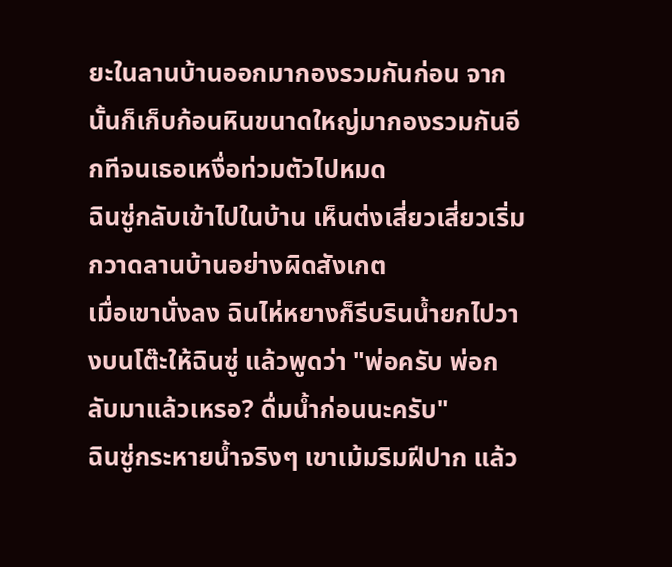ยะในลานบ้านออกมากองรวมกันก่อน จากนั้นก็เก็บก้อนหินขนาดใหญ่มากองรวมกันอีกทีจนเธอเหงื่อท่วมตัวไปหมด
ฉินซู่กลับเข้าไปในบ้าน เห็นต่งเสี่ยวเสี่ยวเริ่มกวาดลานบ้านอย่างผิดสังเกต
เมื่อเขานั่งลง ฉินไห่หยางก็รีบรินน้ำยกไปวางบนโต๊ะให้ฉินซู่ แล้วพูดว่า "พ่อครับ พ่อกลับมาแล้วเหรอ? ดื่มน้ำก่อนนะครับ"
ฉินซู่กระหายน้ำจริงๆ เขาเม้มริมฝีปาก แล้ว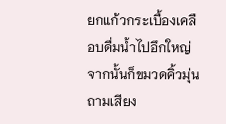ยกแก้วกระเบื้องเคลือบดื่มน้ำไปอึกใหญ่ จากนั้นก็ขมวดคิ้วมุ่น ถามเสียง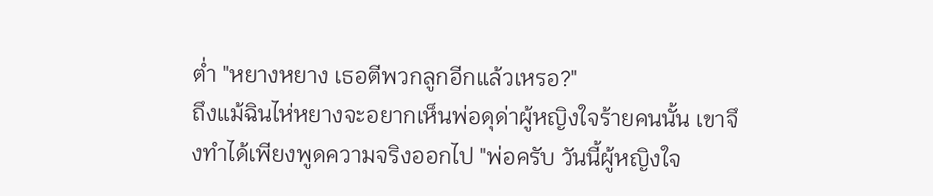ต่ำ "หยางหยาง เธอตีพวกลูกอีกแล้วเหรอ?"
ถึงแม้ฉินไห่หยางจะอยากเห็นพ่อดุด่าผู้หญิงใจร้ายคนนั้น เขาจึงทำได้เพียงพูดความจริงออกไป "พ่อครับ วันนี้ผู้หญิงใจ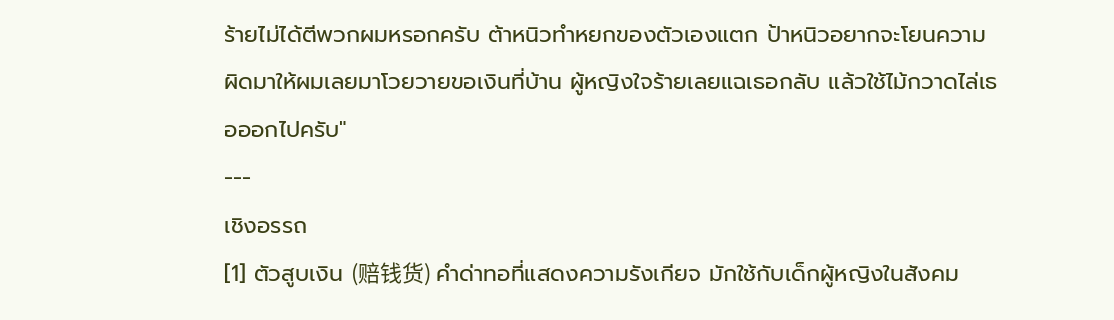ร้ายไม่ได้ตีพวกผมหรอกครับ ต้าหนิวทำหยกของตัวเองแตก ป้าหนิวอยากจะโยนความผิดมาให้ผมเลยมาโวยวายขอเงินที่บ้าน ผู้หญิงใจร้ายเลยแฉเธอกลับ แล้วใช้ไม้กวาดไล่เธอออกไปครับ"
---
เชิงอรรถ
[1] ตัวสูบเงิน (赔钱货) คำด่าทอที่แสดงความรังเกียจ มักใช้กับเด็กผู้หญิงในสังคม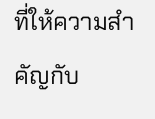ที่ให้ความสำคัญกับ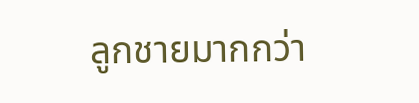ลูกชายมากกว่า